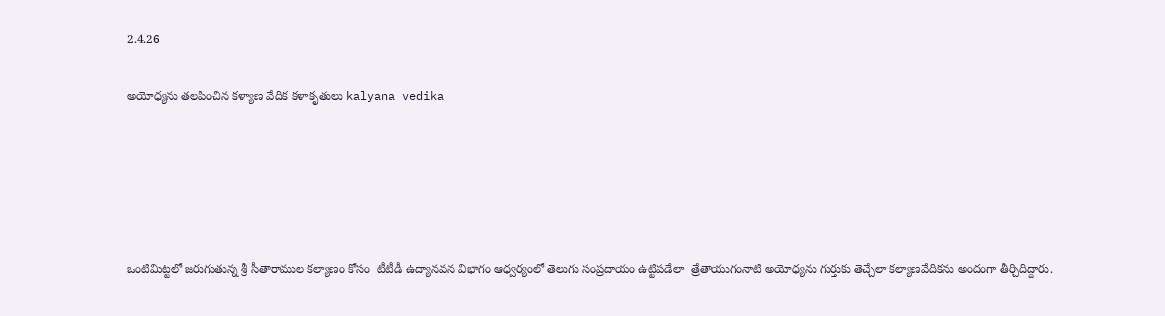2.4.26

అయోధ్యను తలపించిన కళ్యాణ వేదిక కళాకృతులు kalyana vedika





ఒంటిమిట్టలో జ‌రుగుతున్న శ్రీ సీతారాముల కల్యాణం కోసం  టీటీడీ ఉద్యానవన విభాగం ఆధ్వర్యంలో తెలుగు సంప్ర‌దాయం ఉట్టిప‌డేలా  త్రేతాయుగంనాటి అయోధ్యను గుర్తుకు తెచ్చేలా క‌ల్యాణ‌వేదిక‌ను అందంగా తీర్చిదిద్దారు.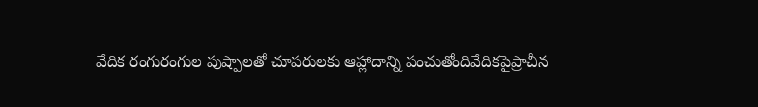వేదిక రంగురంగుల పుష్పాలతో చూపరులకు ఆహ్లాదాన్ని పంచుతోందివేదికపైప్రాచీన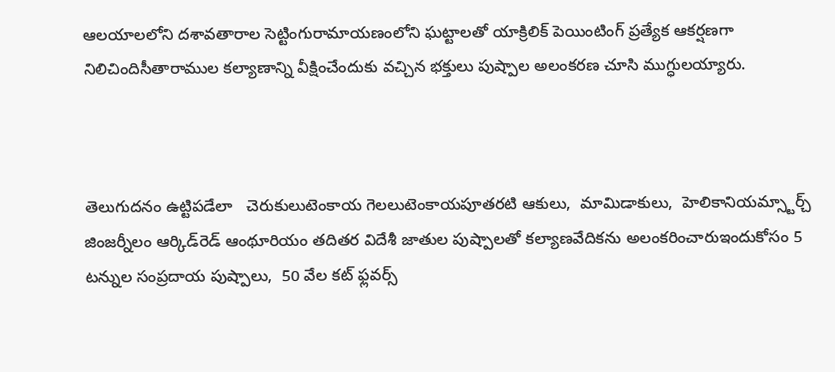ఆలయాలలోని దశావతారాల సెట్టింగురామాయణంలోని ఘట్టాలతో యాక్రిలిక్ పెయింటింగ్ ప్రత్యేక ఆకర్షణగా నిలిచిందిసీతారాముల కల్యాణాన్ని వీక్షించేందుకు వచ్చిన భక్తులు పుష్పాల అలంకరణ చూసి ముగ్ధులయ్యారు.



తెలుగుదనం ఉట్టిపడేలా   చెరుకులుటెంకాయ గెలలుటెంకాయపూతరటి ఆకులు,  మామిడాకులు,  హెలికానియమ్స్టార్చ్ జింజర్నీలం ఆర్కిడ్‌రెడ్‌ ఆంథూరియం తదితర విదేశీ జాతుల పుష్పాలతో కల్యాణవేదికను అలంకరించారుఇందుకోసం 5 టన్నుల సంప్రదాయ పుష్పాలు,  50 వేల కట్‌ ఫ్లవర్స్‌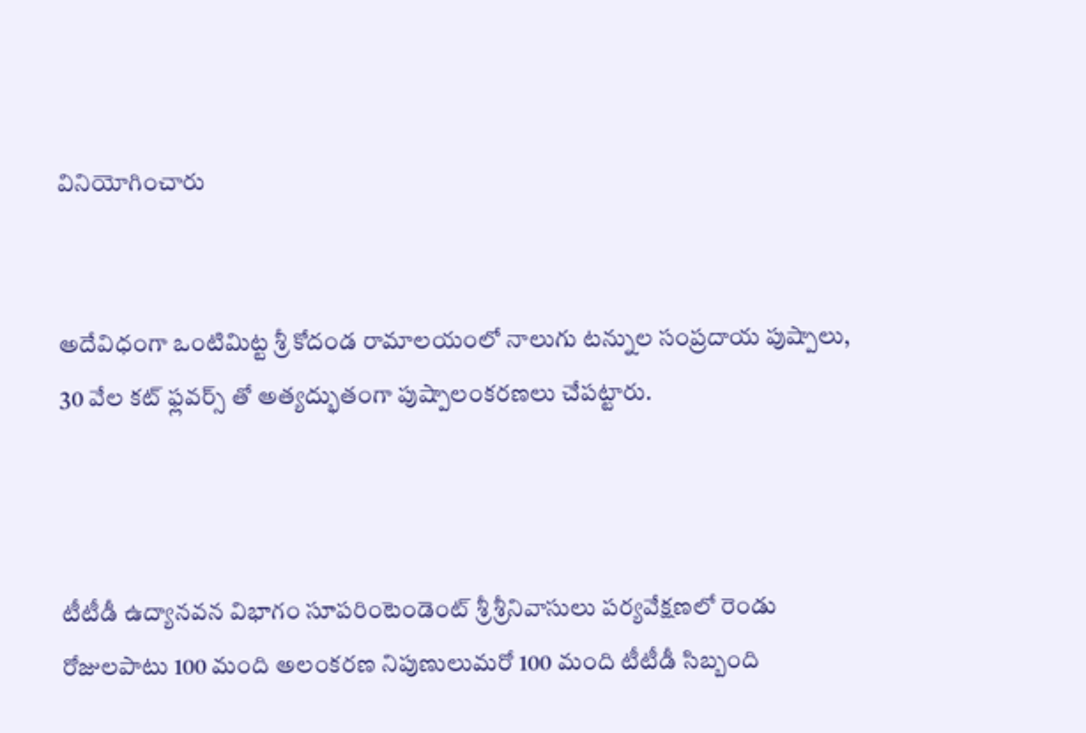వినియోగించారు


అదేవిధంగా ఒంటిమిట్ట శ్రీ కోదండ రామాలయంలో నాలుగు టన్నుల సంప్రదాయ పుష్పాలు, 30 వేల కట్ ఫ్లవర్స్ తో అత్యద్భుతంగా పుష్పాలంకరణలు చేపట్టారు.



టీటీడీ ఉద్యానవన విభాగం సూపరింటెండెంట్‌ శ్రీ శ్రీనివాసులు పర్యవేక్షణలో రెండు రోజులపాటు 100 మంది అలంకరణ నిపుణులుమరో 100 మంది టీటీడీ సిబ్బంది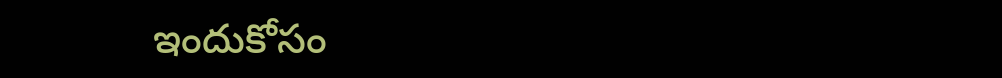ఇందుకోసం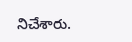నిచేశారు.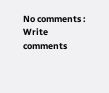No comments :
Write comments